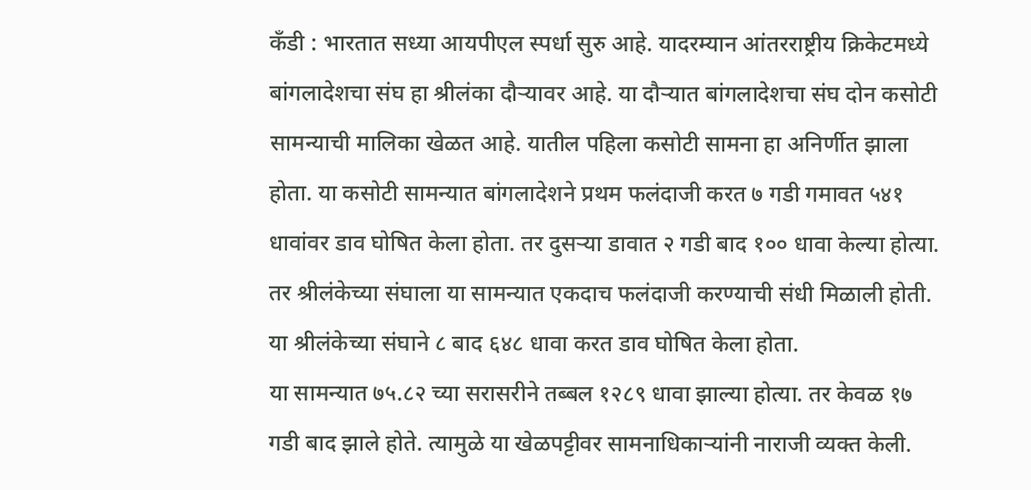कँडी : भारतात सध्या आयपीएल स्पर्धा सुरु आहे. यादरम्यान आंतरराष्ट्रीय क्रिकेटमध्ये बांगलादेशचा संघ हा श्रीलंका दौऱ्यावर आहे. या दौऱ्यात बांगलादेशचा संघ दोन कसोटी सामन्याची मालिका खेळत आहे. यातील पहिला कसोटी सामना हा अनिर्णीत झाला होता. या कसोटी सामन्यात बांगलादेशने प्रथम फलंदाजी करत ७ गडी गमावत ५४१ धावांवर डाव घोषित केला होता. तर दुसऱ्या डावात २ गडी बाद १०० धावा केल्या होत्या. तर श्रीलंकेच्या संघाला या सामन्यात एकदाच फलंदाजी करण्याची संधी मिळाली होती. या श्रीलंकेच्या संघाने ८ बाद ६४८ धावा करत डाव घोषित केला होता.
या सामन्यात ७५.८२ च्या सरासरीने तब्बल १२८९ धावा झाल्या होत्या. तर केवळ १७ गडी बाद झाले होते. त्यामुळे या खेळपट्टीवर सामनाधिकाऱ्यांनी नाराजी व्यक्त केली.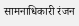सामनाधिकारी रंजन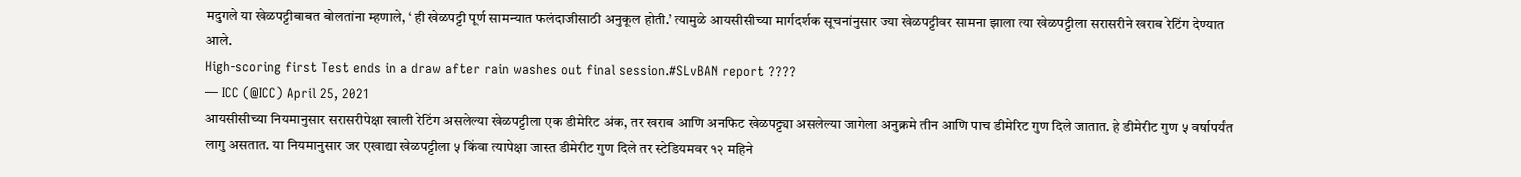मदुगले या खेळपट्टीबाबत बोलतांना म्हणाले, ‘ ही खेळपट्टी पूर्ण सामन्यात फलंदाजीसाठी अनुकूल होती.’ त्यामुळे आयसीसीच्या मार्गदर्शक सूचनांनुसार ज्या खेळपट्टीवर सामना झाला त्या खेळपट्टीला सरासरीने खराब रेटिंग देण्यात आले.
High-scoring first Test ends in a draw after rain washes out final session.#SLvBAN report ????
— ICC (@ICC) April 25, 2021
आयसीसीच्या नियमानुसार सरासरीपेक्षा खाली रेटिंग असलेल्या खेळपट्टीला एक डीमेरिट अंक, तर खराब आणि अनफिट खेळपट्ट्या असलेल्या जागेला अनुक्रमे तीन आणि पाच डीमेरिट गुण दिले जातात. हे डीमेरीट गुण ५ वर्षापर्यंत लागु असतात. या नियमानुसार जर एखाद्या खेळपट्टीला ५ किंवा त्यापेक्षा जास्त डीमेरीट गुण दिले तर स्टेडियमवर १२ महिने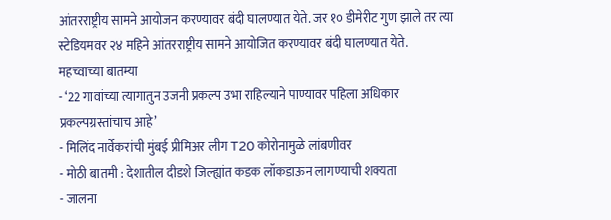आंतरराष्ट्रीय सामने आयोजन करण्यावर बंदी घालण्यात येते. जर १० डीमेरीट गुण झाले तर त्या स्टेडियमवर २४ महिने आंतरराष्ट्रीय सामने आयोजित करण्यावर बंदी घालण्यात येते.
महच्वाच्या बातम्या
- ‘22 गावांच्या त्यागातुन उजनी प्रकल्प उभा राहिल्याने पाण्यावर पहिला अधिकार प्रकल्पग्रस्तांचाच आहे’
- मिलिंद नार्वेकरांची मुंबई प्रीमिअर लीग T20 कोरोनामुळे लांबणीवर
- मोठी बातमी : देशातील दीडशे जिल्ह्यांत कडक लॉकडाऊन लागण्याची शक्यता
- जालना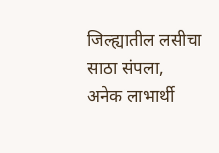जिल्ह्यातील लसीचा साठा संपला, अनेक लाभार्थी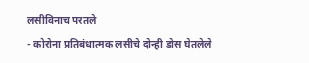लसीविनाच परतले
- कोरोना प्रतिबंधात्मक लसीचे दोन्ही डोस घेतलेले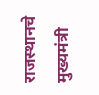राजस्थानचे मुख्यमंत्री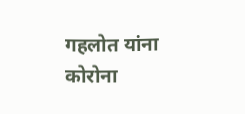गहलोत यांना कोरोना